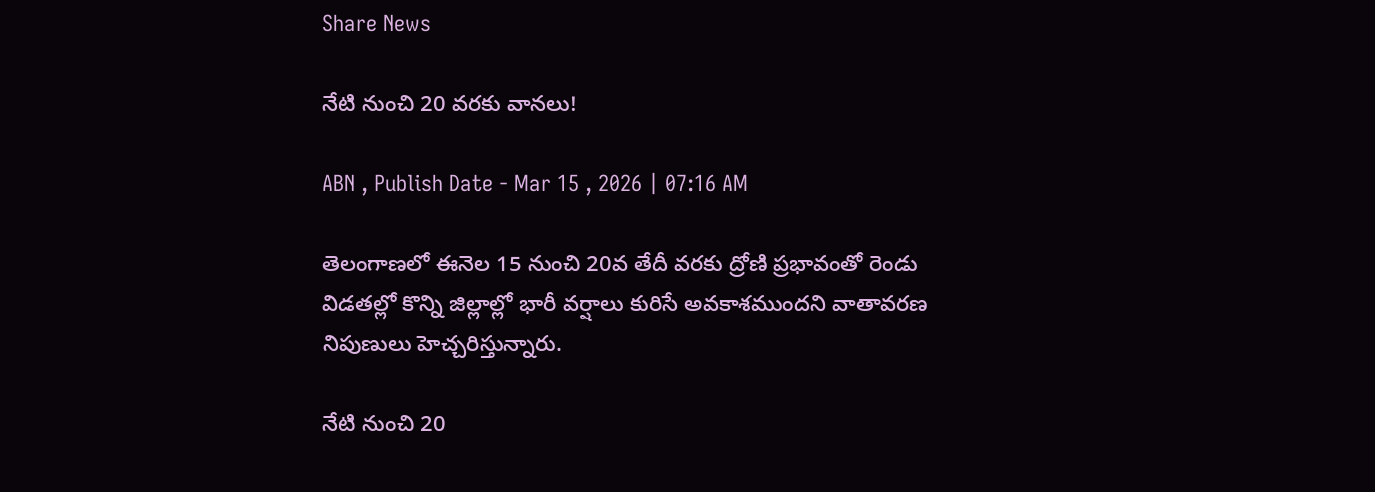Share News

నేటి నుంచి 20 వరకు వానలు!

ABN , Publish Date - Mar 15 , 2026 | 07:16 AM

తెలంగాణలో ఈనెల 15 నుంచి 20వ తేదీ వరకు ద్రోణి ప్రభావంతో రెండు విడతల్లో కొన్ని జిల్లాల్లో భారీ వర్షాలు కురిసే అవకాశముందని వాతావరణ నిపుణులు హెచ్చరిస్తున్నారు.

నేటి నుంచి 20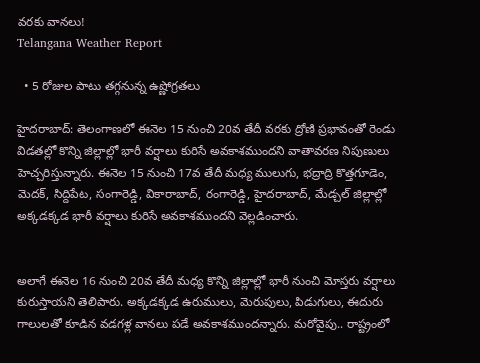వరకు వానలు!
Telangana Weather Report

  • 5 రోజుల పాటు తగ్గనున్న ఉష్ణోగ్రతలు

హైదరాబాద్: తెలంగాణలో ఈనెల 15 నుంచి 20వ తేదీ వరకు ద్రోణి ప్రభావంతో రెండు విడతల్లో కొన్ని జిల్లాల్లో భారీ వర్షాలు కురిసే అవకాశముందని వాతావరణ నిపుణులు హెచ్చరిస్తున్నారు. ఈనెల 15 నుంచి 17వ తేదీ మధ్య ములుగు, భద్రాద్రి కొత్తగూడెం, మెదక్‌, సిద్దిపేట, సంగారెడ్డి, వికారాబాద్‌, రంగారెడ్డి, హైదరాబాద్‌, మేడ్చల్‌ జిల్లాల్లో అక్కడక్కడ భారీ వర్షాలు కురిసే అవకాశముందని వెల్లడించారు.


అలాగే ఈనెల 16 నుంచి 20వ తేదీ మధ్య కొన్ని జిల్లాల్లో భారీ నుంచి మోస్తరు వర్షాలు కురుస్తాయని తెలిపారు. అక్కడక్కడ ఉరుములు, మెరుపులు, పిడుగులు, ఈదురు గాలులతో కూడిన వడగళ్ల వానలు పడే అవకాశముందన్నారు. మరోవైపు.. రాష్ట్రంలో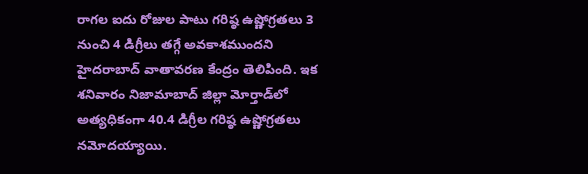రాగల ఐదు రోజుల పాటు గరిష్ఠ ఉష్ణోగ్రతలు 3 నుంచి 4 డిగ్రీలు తగ్గే అవకాశముందని హైదరాబాద్‌ వాతావరణ కేంద్రం తెలిపింది. ఇక శనివారం నిజామాబాద్‌ జిల్లా మోర్తాడ్‌లో అత్యధికంగా 40.4 డిగ్రీల గరిష్ఠ ఉష్ణోగ్రతలు నమోదయ్యాయి.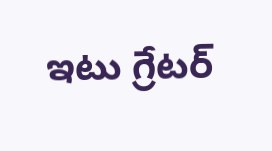ఇటు గ్రేటర్‌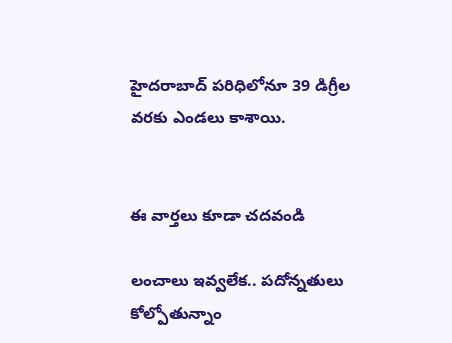హైదరాబాద్‌ పరిధిలోనూ 39 డిగ్రీల వరకు ఎండలు కాశాయి.


ఈ వార్తలు కూడా చదవండి

లంచాలు ఇవ్వలేక.. పదోన్నతులు కోల్పోతున్నాం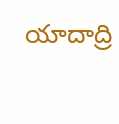యాదాద్రి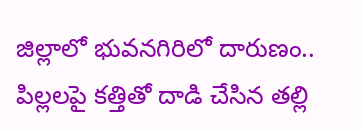జిల్లాలో భువనగిరిలో దారుణం.. పిల్లలపై కత్తితో దాడి చేసిన తల్లి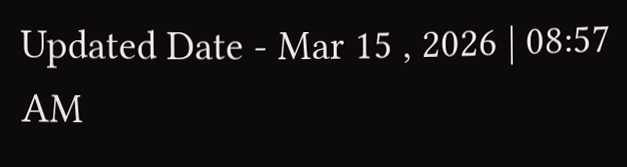Updated Date - Mar 15 , 2026 | 08:57 AM